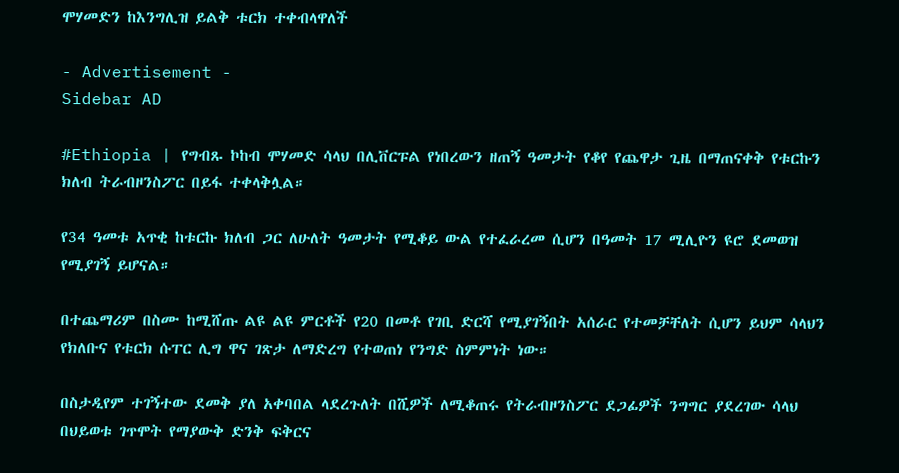ሞሃመድን ከእንግሊዝ ይልቅ ቱርክ ተቀብላዋለች

- Advertisement -
Sidebar AD

#Ethiopia | የግብጹ ኮከብ ሞሃመድ ሳላህ በሊቨርፑል የነበረውን ዘጠኝ ዓመታት የቆየ የጨዋታ ጊዜ በማጠናቀቅ የቱርኩን ክለብ ትራብዞንስፖር በይፋ ተቀላቅሏል።

የ34 ዓመቱ አጥቂ ከቱርኩ ክለብ ጋር ለሁለት ዓመታት የሚቆይ ውል የተፈራረመ ሲሆን በዓመት 17 ሚሊዮን ዩሮ ደመወዝ የሚያገኝ ይሆናል።

በተጨማሪም በስሙ ከሚሸጡ ልዩ ልዩ ምርቶች የ20 በመቶ የገቢ ድርሻ የሚያገኝበት አሰራር የተመቻቸለት ሲሆን ይህም ሳላህን የክለቡና የቱርክ ሱፐር ሊግ ዋና ገጽታ ለማድረግ የተወጠነ የንግድ ስምምነት ነው።

በስታዲየም ተገኝተው ደመቅ ያለ አቀባበል ላደረጉለት በሺዎች ለሚቆጠሩ የትራብዞንስፖር ደጋፊዎች ንግግር ያደረገው ሳላህ በህይወቱ ገጥሞት የማያውቅ ድንቅ ፍቅርና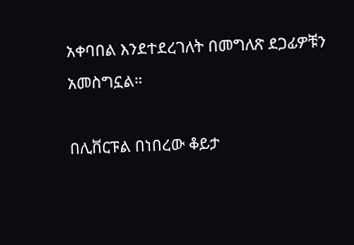አቀባበል እንደተደረገለት በመግለጽ ደጋፊዎቹን አመስግኗል።

በሊቨርፑል በነበረው ቆይታ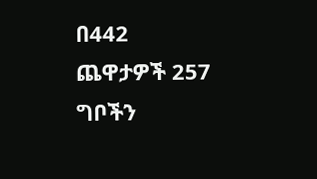በ442 ጨዋታዎች 257 ግቦችን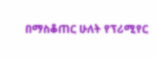በማስቆጠር ሁለት የፕሪሚየር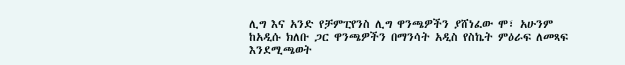ሊግ እና አንድ የቻምፒየንስ ሊግ ዋንጫዎችን ያሸነፈው ሞ፣ አሁንም ከአዲሱ ክለቡ ጋር ዋንጫዎችን በማንሳት አዲስ የስኬት ምዕራፍ ለመጻፍ እንደሚጫወት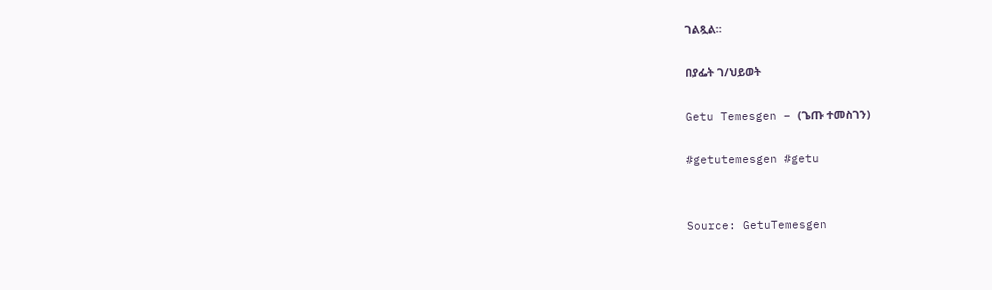ገልጿል።

በያፌት ገ/ህይወት

Getu Temesgen – (ጌጡ ተመስገን)

#getutemesgen #getu


Source: GetuTemesgen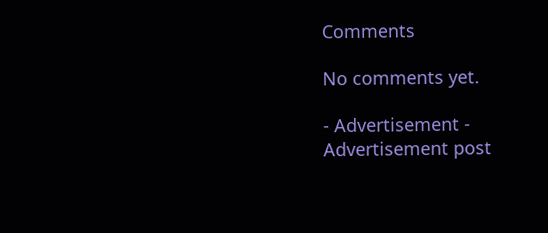Comments

No comments yet.

- Advertisement -
Advertisement post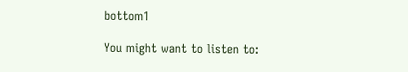bottom1

You might want to listen to: